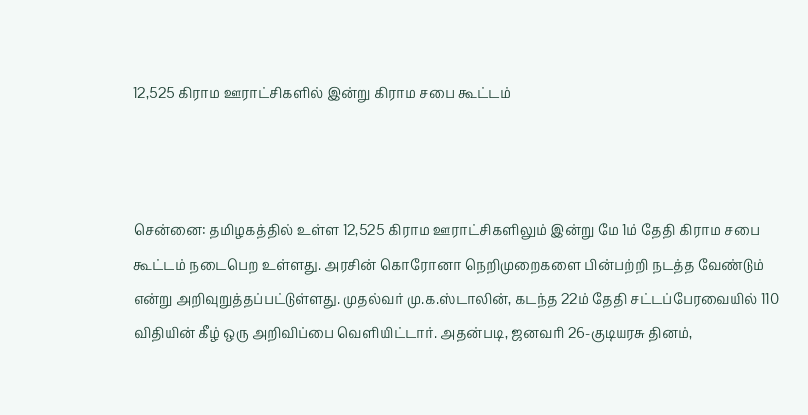12,525 கிராம ஊராட்சிகளில் இன்று கிராம சபை கூட்டம்



சென்னை: தமிழகத்தில் உள்ள 12,525 கிராம ஊராட்சிகளிலும் இன்று மே 1ம் தேதி கிராம சபை கூட்டம் நடைபெற உள்ளது. அரசின் கொரோனா நெறிமுறைகளை பின்பற்றி நடத்த வேண்டும் என்று அறிவுறுத்தப்பட்டுள்ளது. முதல்வர் மு.க.ஸ்டாலின், கடந்த 22ம் தேதி சட்டப்பேரவையில் 110 விதியின் கீழ் ஒரு அறிவிப்பை வெளியிட்டார். அதன்படி, ஜனவரி 26-குடியரசு தினம்,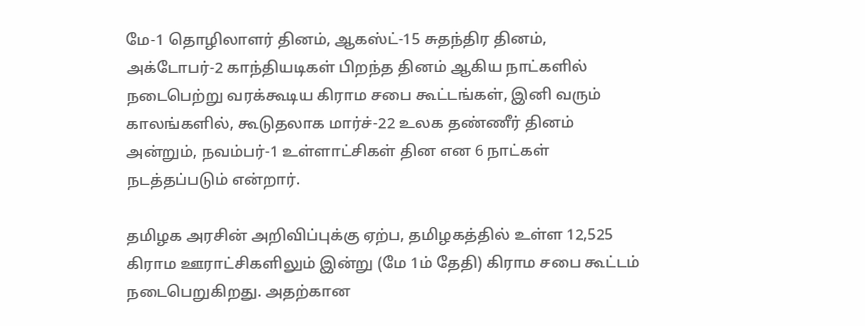மே-1 தொழிலாளர் தினம், ஆகஸ்ட்-15 சுதந்திர தினம், அக்டோபர்-2 காந்தியடிகள் பிறந்த தினம் ஆகிய நாட்களில் நடைபெற்று வரக்கூடிய கிராம சபை கூட்டங்கள், இனி வரும் காலங்களில், கூடுதலாக மார்ச்-22 உலக தண்ணீர் தினம் அன்றும், நவம்பர்-1 உள்ளாட்சிகள் தின என 6 நாட்கள் நடத்தப்படும் என்றார்.

தமிழக அரசின் அறிவிப்புக்கு ஏற்ப, தமிழகத்தில் உள்ள 12,525 கிராம ஊராட்சிகளிலும் இன்று (மே 1ம் தேதி) கிராம சபை கூட்டம் நடைபெறுகிறது. அதற்கான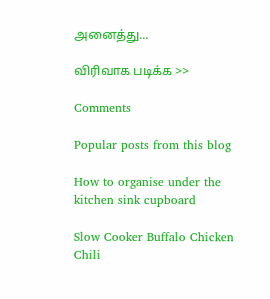அனைத்து...

விரிவாக படிக்க >>

Comments

Popular posts from this blog

How to organise under the kitchen sink cupboard

Slow Cooker Buffalo Chicken Chili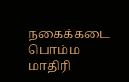நகைக்கடை பொம்ம மாதிரி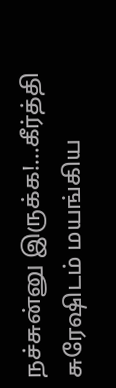நச்சுன்னு இருக்க!…கீர்த்தி சுரேஷிடம் மயங்கிய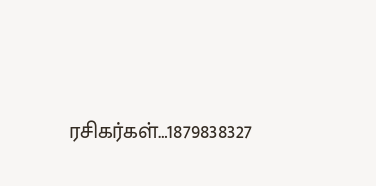ரசிகர்கள்…1879838327